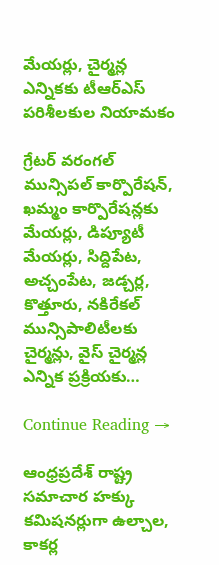మేయ‌ర్లు, చైర్మ‌న్ల ఎన్నిక‌కు టీఆర్ఎస్ ప‌రిశీల‌కుల నియామ‌కం

గ్రేట‌ర్ వ‌రంగ‌ల్ మున్సిప‌ల్ కార్పొరేష‌న్‌, ఖ‌మ్మం కార్పొరేష‌న్ల‌కు మేయ‌ర్లు, డిప్యూటీ మేయ‌ర్లు, సిద్దిపేట‌, అచ్చంపేట‌, జ‌డ్చ‌ర్ల‌, కొత్తూరు, న‌కిరేక‌ల్ మున్సిపాలిటీల‌కు చైర్మ‌న్లు, వైస్ చైర్మ‌న్ల ఎన్నిక ప్ర‌క్రియ‌కు…

Continue Reading →

ఆంధ్రప్రదేశ్‌ రాష్ట్ర సమాచార హక్కు కమిషనర్లుగా ఉల్చాల, కాకర్ల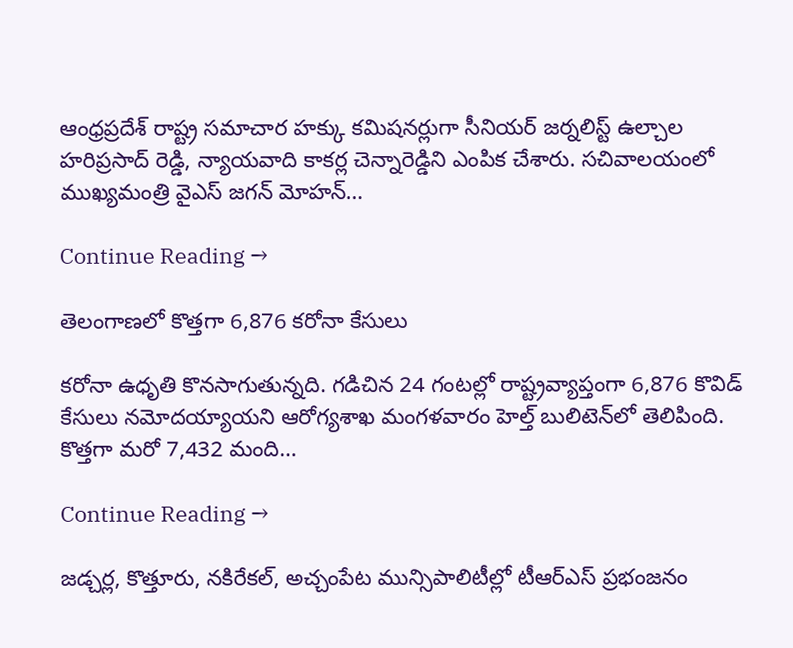ఆంధ్రప్రదేశ్‌ రాష్ట్ర సమాచార హక్కు కమిషనర్లుగా సీనియర్ జర్నలిస్ట్ ఉల్చాల హరిప్రసాద్ రెడ్డి, న్యాయవాది కాకర్ల చెన్నారెడ్డిని ఎంపిక చేశారు. సచివాలయంలో ముఖ్యమంత్రి వైఎస్ జగన్‌ మోహన్…

Continue Reading →

తెలంగాణలో కొత్తగా 6,876 కరోనా కేసులు

కరోనా ఉధృతి కొనసాగుతున్నది. గడిచిన 24 గంటల్లో రాష్ట్రవ్యాప్తంగా 6,876 కొవిడ్‌ కేసులు నమోదయ్యాయని ఆరోగ్యశాఖ మంగళవారం హెల్త్‌ బులిటెన్‌లో తెలిపింది. కొత్తగా మరో 7,432 మంది…

Continue Reading →

జ‌డ్చ‌ర్ల‌, కొత్తూరు, న‌కిరేక‌ల్, అచ్చంపేట‌ మున్సిపాలిటీల్లో టీఆర్ఎస్ ప్ర‌భంజ‌నం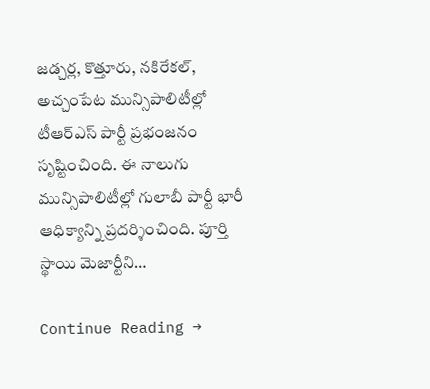జ‌డ్చ‌ర్ల‌, కొత్తూరు, న‌కిరేక‌ల్, అచ్చంపేట‌ మున్సిపాలిటీల్లో టీఆర్ఎస్ పార్టీ ప్ర‌భంజ‌నం సృష్టించింది. ఈ నాలుగు మున్సిపాలిటీల్లో గులాబీ పార్టీ భారీ ఆధిక్యాన్ని ప్ర‌ద‌ర్శించింది. పూర్తి స్థాయి మెజార్టీని…

Continue Reading →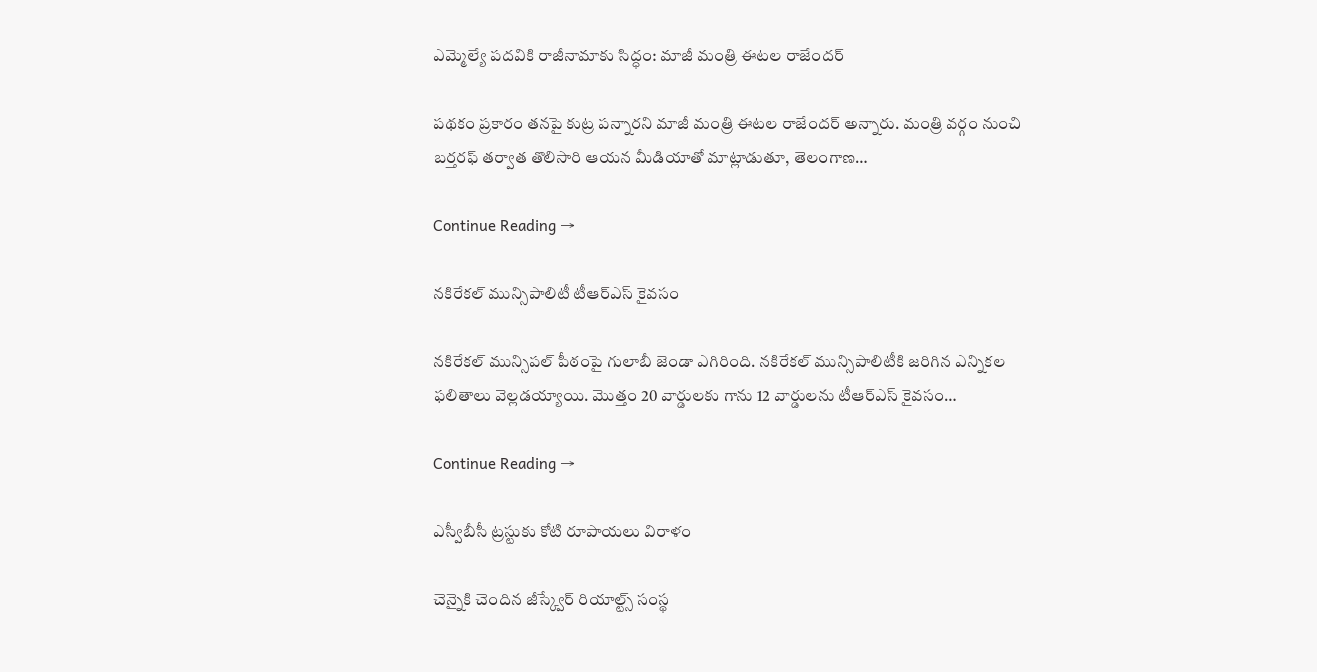ఎమ్మెల్యే పదవికి రాజీనామాకు సిద్ధం: మాజీ మంత్రి ఈటల రాజేందర్‌

పథకం ప్రకారం తనపై కుట్ర పన్నారని మాజీ మంత్రి ఈటల రాజేందర్‌ అన్నారు. మంత్రి వర్గం నుంచి బర్తరఫ్‌ తర్వాత తొలిసారి ఆయన మీడియాతో మాట్లాడుతూ, తెలంగాణ…

Continue Reading →

న‌కిరేక‌ల్ మున్సిపాలిటీ టీఆర్ఎస్ కైవ‌సం

నకిరేకల్ మున్సిపల్ పీఠంపై గులాబీ జెండా ఎగిరింది. న‌కిరేక‌ల్ మున్సిపాలిటీకి జ‌రిగిన ఎన్నికల ఫలితాలు వెల్ల‌డ‌య్యాయి. మొత్తం 20 వార్డుల‌కు గాను 12 వార్డుల‌ను టీఆర్ఎస్ కైవ‌సం…

Continue Reading →

ఎస్వీబీసీ ట్రస్టుకు కోటి రూపాయ‌లు విరాళం

చెన్నైకి చెందిన జీస్క్వేర్ రియాల్ట్స్ సం‌స్థ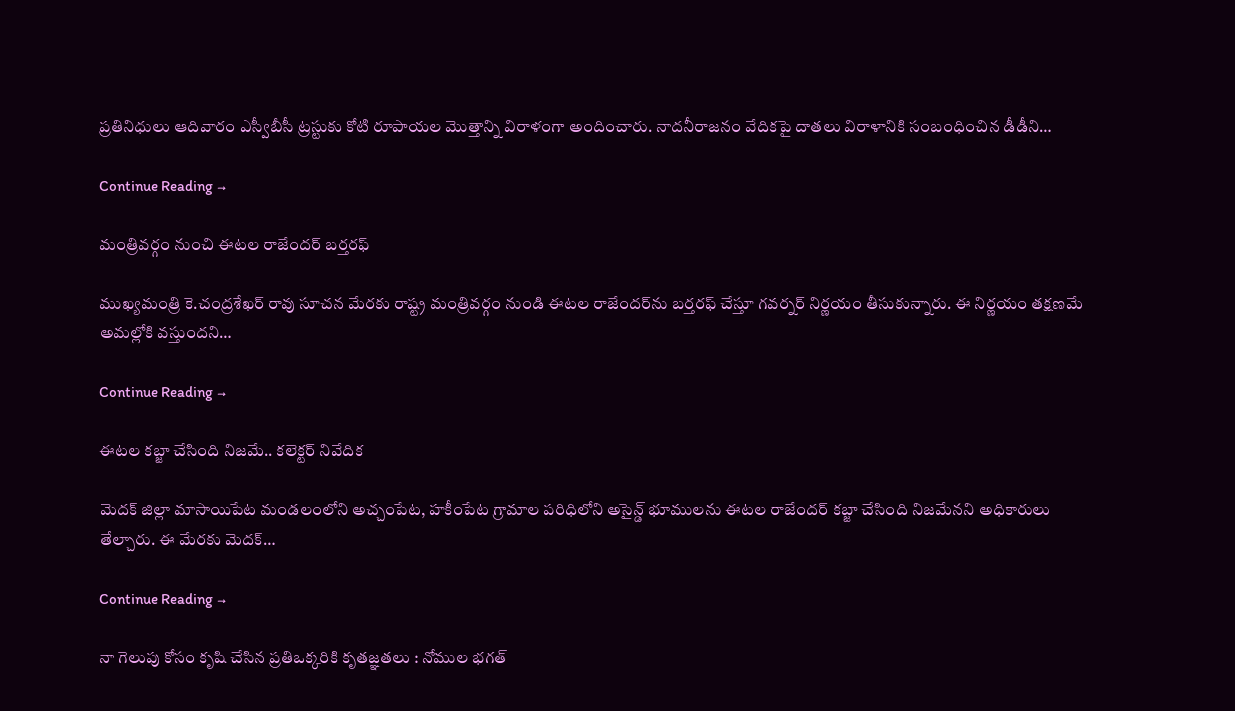ప్ర‌తినిధులు ఆదివారం ఎస్వీబీసీ ట్ర‌స్టుకు కోటి రూపాయ‌ల మొత్తాన్ని విరాళంగా అందించారు. నాద‌నీరాజ‌నం వేదిక‌పై దాతలు విరాళానికి సంబంధించిన డీడీని…

Continue Reading →

మంత్రివర్గం నుంచి ఈటల రాజేందర్‌ బర్తరఫ్‌

ముఖ్యమంత్రి కె.చంద్రశేఖర్‌ రావు సూచన మేరకు రాష్ట్ర మంత్రివర్గం నుండి ఈటల రాజేందర్‌ను బర్తరఫ్‌ చేస్తూ గవర్నర్‌ నిర్ణయం తీసుకున్నారు. ఈ నిర్ణయం తక్షణమే అమల్లోకి వస్తుందని…

Continue Reading →

ఈట‌ల క‌బ్జా చేసింది నిజ‌మే.. క‌లెక్ట‌ర్ నివేదిక‌

మెద‌క్ జిల్లా మాసాయిపేట మండ‌లంలోని అచ్చంపేట‌, హ‌కీంపేట‌ గ్రామాల ప‌రిధిలోని అసైన్డ్ భూముల‌ను ఈట‌ల రాజేంద‌ర్ క‌బ్జా చేసింది నిజ‌మేనని అధికారులు తేల్చారు. ఈ మేర‌కు మెద‌క్…

Continue Reading →

నా గెలుపు కోసం కృషి చేసిన ప్ర‌తిఒక్క‌రికి కృత‌జ్ఞ‌తలు : నోముల భ‌గ‌త్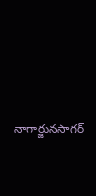నాగార్జున‌సాగ‌ర్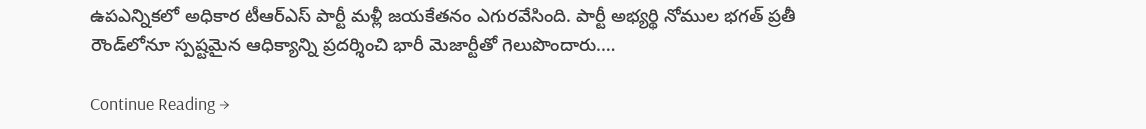ఉపఎన్నిక‌లో అధికార టీఆర్ఎస్ పార్టీ మ‌ళ్లీ జ‌య‌కేతనం ఎగుర‌వేసింది. పార్టీ అభ్య‌ర్థి నోముల భ‌గ‌త్ ప్ర‌తీ రౌండ్‌లోనూ స్ప‌ష్ట‌మైన ఆధిక్యాన్ని ప్ర‌ద‌ర్శించి భారీ మెజార్టీతో గెలుపొందారు.…

Continue Reading →